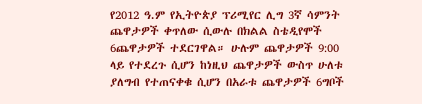የ2012 ዓ.ም የኢትዮጵያ ፕሪሚየር ሊግ 3ኛ ሳምንት ጨዋታዎች ቀጥለው ሲውሉ በክልል ስቴዲየሞች 6ጨዋታዎች ተደርገዋል። ሁሉም ጨዋታዎች 9:00 ላይ የተደረጉ ሲሆን ከነዚህ ጨዋታዎች ውስጥ ሁለቱ ያለግብ የተጠናቀቁ ሲሆን በአራቱ ጨዋታዎች 6ግቦች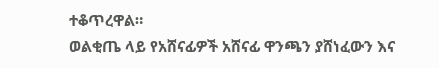ተቆጥረዋል።
ወልቂጤ ላይ የአሸናፊዎች አሸናፊ ዋንጫን ያሸነፈውን እና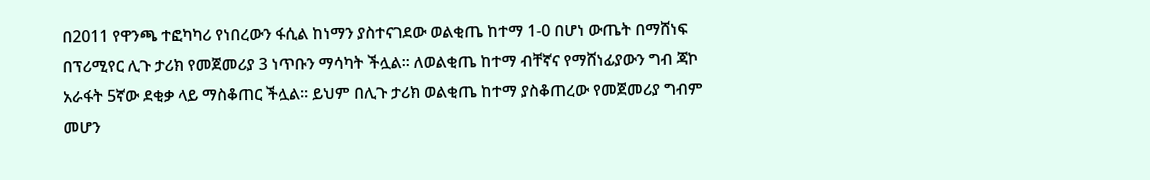በ2011 የዋንጫ ተፎካካሪ የነበረውን ፋሲል ከነማን ያስተናገደው ወልቂጤ ከተማ 1-0 በሆነ ውጤት በማሸነፍ በፕሪሚየር ሊጉ ታሪክ የመጀመሪያ 3 ነጥቡን ማሳካት ችሏል። ለወልቂጤ ከተማ ብቸኛና የማሸነፊያውን ግብ ጃኮ አራፋት 5ኛው ደቂቃ ላይ ማስቆጠር ችሏል። ይህም በሊጉ ታሪክ ወልቂጤ ከተማ ያስቆጠረው የመጀመሪያ ግብም መሆን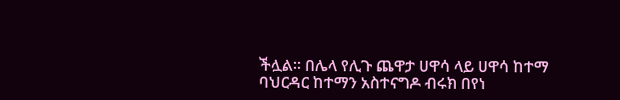ችሏል። በሌላ የሊጉ ጨዋታ ሀዋሳ ላይ ሀዋሳ ከተማ ባህርዳር ከተማን አስተናግዶ ብሩክ በየነ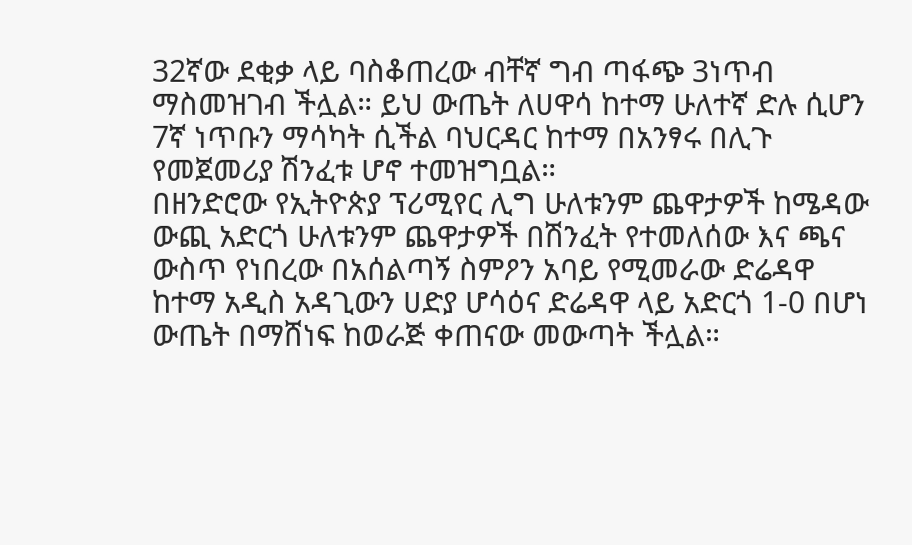32ኛው ደቂቃ ላይ ባስቆጠረው ብቸኛ ግብ ጣፋጭ 3ነጥብ ማስመዝገብ ችሏል። ይህ ውጤት ለሀዋሳ ከተማ ሁለተኛ ድሉ ሲሆን 7ኛ ነጥቡን ማሳካት ሲችል ባህርዳር ከተማ በአንፃሩ በሊጉ የመጀመሪያ ሽንፈቱ ሆኖ ተመዝግቧል።
በዘንድሮው የኢትዮጵያ ፕሪሚየር ሊግ ሁለቱንም ጨዋታዎች ከሜዳው ውጪ አድርጎ ሁለቱንም ጨዋታዎች በሽንፈት የተመለሰው እና ጫና ውስጥ የነበረው በአሰልጣኝ ስምዖን አባይ የሚመራው ድሬዳዋ ከተማ አዲስ አዳጊውን ሀድያ ሆሳዕና ድሬዳዋ ላይ አድርጎ 1-0 በሆነ ውጤት በማሸነፍ ከወራጅ ቀጠናው መውጣት ችሏል።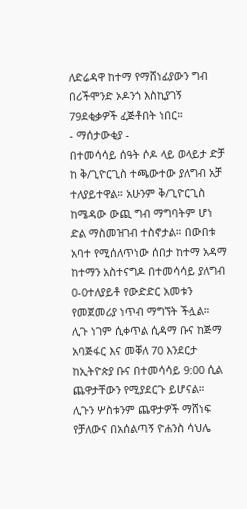ለድሬዳዋ ከተማ የማሸነፊያውን ግብ በሪችሞንድ ኦዶንጎ እስኪያገኝ 79ደቂቃዎች ፈጅቶበት ነበር።
- ማሰታውቂያ -
በተመሳሳይ ሰዓት ሶዶ ላይ ወላይታ ድቻ ከ ቅ/ጊዮርጊስ ተጫውተው ያለግብ አቻ ተለያይተዋል። አሁንም ቅ/ጊዮርጊስ ከሜዳው ውጪ ግብ ማግባትም ሆነ ድል ማስመዝገብ ተስኖታል። በውበቱ አባተ የሚሰለጥነው ሰበታ ከተማ አዳማ ከተማን አስተናግዶ በተመሳሳይ ያለግብ 0-0ተለያይቶ የውድድር አመቱን የመጀመሪያ ነጥብ ማግኘት ችሏል።
ሊጉ ነገም ሲቀጥል ሲዳማ ቡና ከጅማ አባጅፋር እና መቐለ 70 እንደርታ ከኢትዮጵያ ቡና በተመሳሳይ 9:00 ሲል ጨዋታቸውን የሚያደርጉ ይሆናል።
ሊጉን ሦስቱንም ጨዋታዎች ማሸነፍ የቻለውና በአሰልጣኝ ዮሐንስ ሳህሌ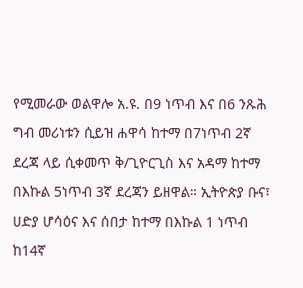የሚመራው ወልዋሎ አ.ዩ. በ9 ነጥብ እና በ6 ንጹሕ ግብ መሪነቱን ሲይዝ ሐዋሳ ከተማ በ7ነጥብ 2ኛ ደረጃ ላይ ሲቀመጥ ቅ/ጊዮርጊስ እና አዳማ ከተማ በእኩል 5ነጥብ 3ኛ ደረጃን ይዘዋል። ኢትዮጵያ ቡና፣ ሀድያ ሆሳዕና እና ሰበታ ከተማ በእኩል 1 ነጥብ ከ14ኛ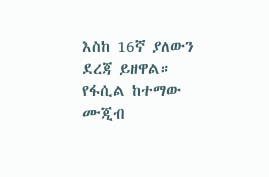እስከ 16ኛ ያለውን ደረጃ ይዘዋል። የፋሲል ከተማው ሙጂብ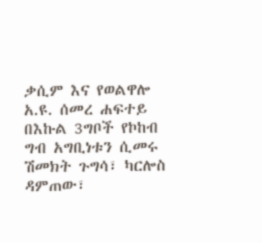ቃሲም እና የወልዋሎ አ.ዩ. ሰመረ ሐፍተይ በእኩል 3ግቦች የኮከብ ግብ አግቢነቱን ሲመሩ ሽመክት ጉግሳ፣ ካርሎስ ዳምጠው፣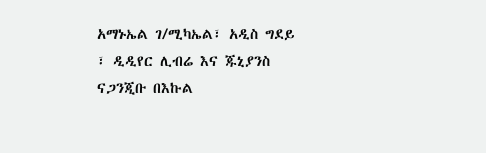አማኑኤል ገ/ሚካኤል፣ አዲስ ግደይ ፣ ዲዲየር ሊብሬ እና ጁኒያንስ ናጋንጂቡ በእኩል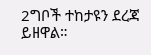2ግቦች ተከታዩን ደረጃ ይዘዋል።